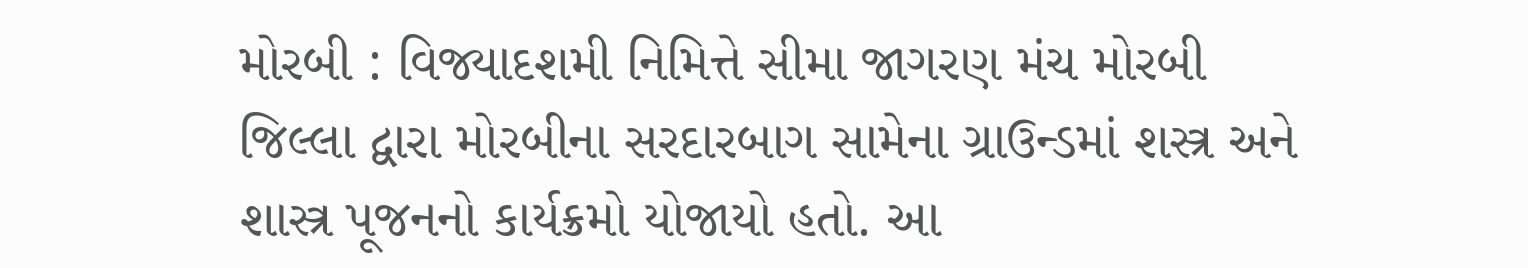મોરબી : વિજ્યાદશમી નિમિત્તે સીમા જાગરણ મંચ મોરબી જિલ્લા દ્વારા મોરબીના સરદારબાગ સામેના ગ્રાઉન્ડમાં શસ્ત્ર અને શાસ્ત્ર પૂજનનો કાર્યક્રમો યોજાયો હતો. આ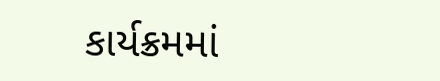કાર્યક્રમમાં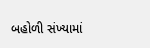બહોળી સંખ્યામાં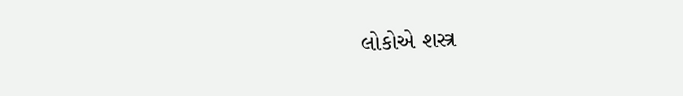લોકોએ શસ્ત્ર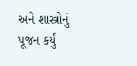અને શાસ્ત્રોનું પૂજન કર્યું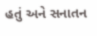હતું અને સનાતન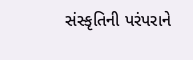સંસ્કૃતિની પરંપરાને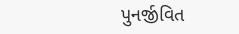પુનર્જીવિત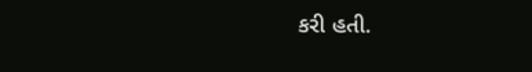કરી હતી.